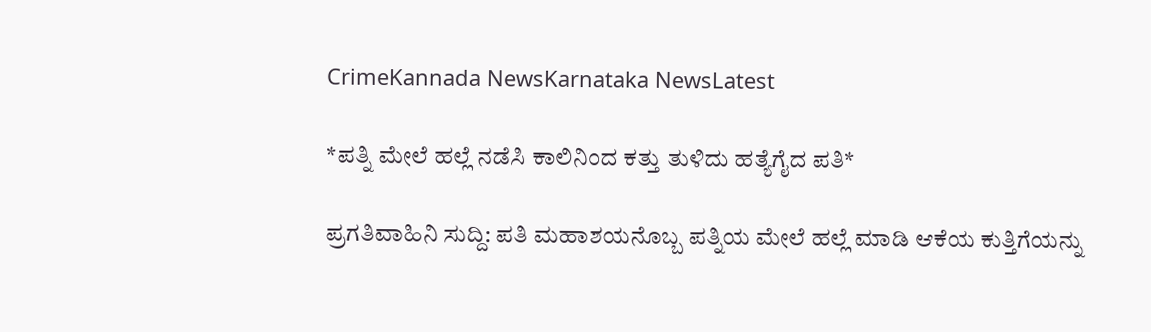CrimeKannada NewsKarnataka NewsLatest

*ಪತ್ನಿ ಮೇಲೆ ಹಲ್ಲೆ ನಡೆಸಿ ಕಾಲಿನಿಂದ ಕತ್ತು ತುಳಿದು ಹತ್ಯೆಗೈದ ಪತಿ*

ಪ್ರಗತಿವಾಹಿನಿ ಸುದ್ದಿ: ಪತಿ ಮಹಾಶಯನೊಬ್ಬ ಪತ್ನಿಯ ಮೇಲೆ ಹಲ್ಲೆ ಮಾಡಿ ಆಕೆಯ ಕುತ್ತಿಗೆಯನ್ನು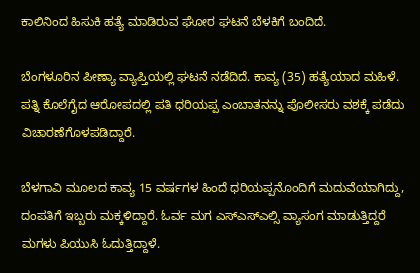ಕಾಲಿನಿಂದ ಹಿಸುಕಿ ಹತ್ಯೆ ಮಾಡಿರುವ ಘೋರ ಘಟನೆ ಬೆಳಕಿಗೆ ಬಂದಿದೆ.

ಬೆಂಗಳೂರಿನ ಪೀಣ್ಯಾ ವ್ಯಾಪ್ತಿಯಲ್ಲಿ ಘಟನೆ ನಡೆದಿದೆ. ಕಾವ್ಯ (35) ಹತ್ಯೆಯಾದ ಮಹಿಳೆ. ಪತ್ನಿ ಕೊಲೆಗೈದ ಆರೋಪದಲ್ಲಿ ಪತಿ ಧರಿಯಪ್ಪ ಎಂಬಾತನನ್ನು ಪೊಲೀಸರು ವಶಕ್ಕೆ ಪಡೆದು ವಿಚಾರಣೆಗೊಳಪಡಿದ್ದಾರೆ.

ಬೆಳಗಾವಿ ಮೂಲದ ಕಾವ್ಯ 15 ವರ್ಷಗಳ ಹಿಂದೆ ಧರಿಯಪ್ಪನೊಂದಿಗೆ ಮದುವೆಯಾಗಿದ್ದು, ದಂಪತಿಗೆ ಇಬ್ಬರು ಮಕ್ಕಳಿದ್ದಾರೆ. ಓರ್ವ ಮಗ ಎಸ್ಎಸ್ಎಲ್ಸಿ ವ್ಯಾಸಂಗ ಮಾಡುತ್ತಿದ್ದರೆ ಮಗಳು ಪಿಯುಸಿ ಓದುತ್ತಿದ್ದಾಳೆ.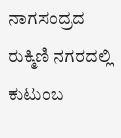ನಾಗಸಂದ್ರದ ರುಕ್ಮಿಣಿ ನಗರದಲ್ಲಿ ಕುಟುಂಬ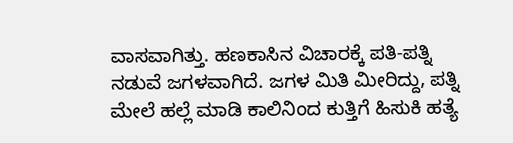ವಾಸವಾಗಿತ್ತು. ಹಣಕಾಸಿನ ವಿಚಾರಕ್ಕೆ ಪತಿ-ಪತ್ನಿ ನಡುವೆ ಜಗಳವಾಗಿದೆ. ಜಗಳ ಮಿತಿ ಮೀರಿದ್ದು, ಪತ್ನಿ ಮೇಲೆ ಹಲ್ಲೆ ಮಾಡಿ ಕಾಲಿನಿಂದ ಕುತ್ತಿಗೆ ಹಿಸುಕಿ ಹತ್ಯೆ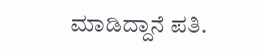ಮಾಡಿದ್ದಾನೆ ಪತಿ.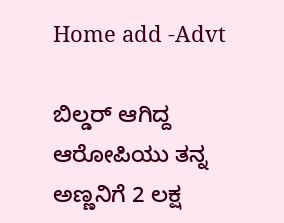Home add -Advt

ಬಿಲ್ಡರ್ ಆಗಿದ್ದ ಆರೋಪಿಯು ತನ್ನ ಅಣ್ಣನಿಗೆ 2 ಲಕ್ಷ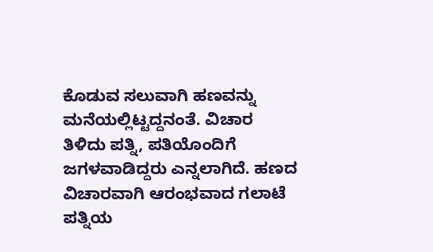ಕೊಡುವ ಸಲುವಾಗಿ ಹಣವನ್ನು ಮನೆಯಲ್ಲಿಟ್ಟದ್ದನಂತೆ. ವಿಚಾರ ತಿಳಿದು ಪತ್ನಿ, ಪತಿಯೊಂದಿಗೆ ಜಗಳವಾಡಿದ್ದರು ಎನ್ನಲಾಗಿದೆ. ಹಣದ ವಿಚಾರವಾಗಿ ಆರಂಭವಾದ ಗಲಾಟೆ ಪತ್ನಿಯ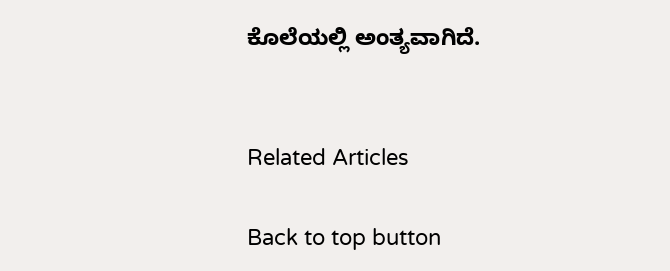ಕೊಲೆಯಲ್ಲಿ ಅಂತ್ಯವಾಗಿದೆ.


Related Articles

Back to top button